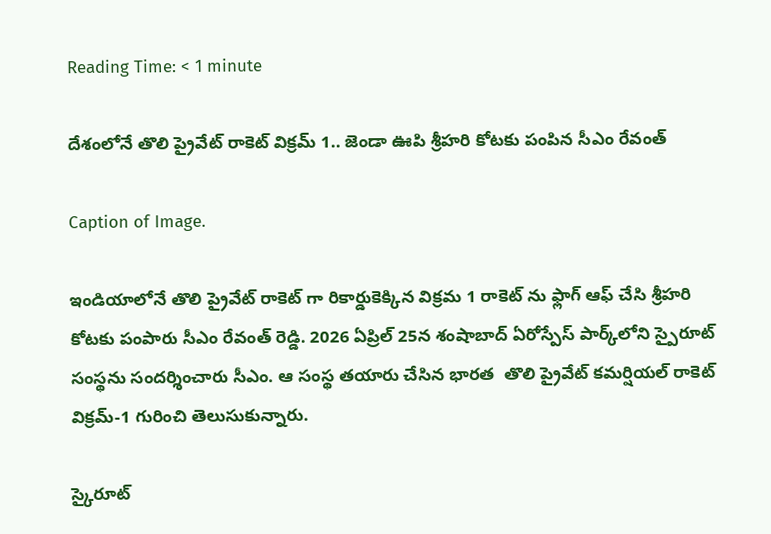Reading Time: < 1 minute

దేశంలోనే తొలి ప్రైవేట్ రాకెట్ విక్రమ్ 1.. జెండా ఊపి శ్రీహరి కోటకు పంపిన సీఎం రేవంత్

Caption of Image.

ఇండియాలోనే తొలి ప్రైవేట్ రాకెట్ గా రికార్డుకెక్కిన విక్రమ 1 రాకెట్ ను ఫ్లాగ్ ఆఫ్ చేసి శ్రీహరి కోటకు పంపారు సీఎం రేవంత్ రెడ్డి. 2026 ఏప్రిల్ 25న శంషాబాద్ ఏరోస్పేస్ పార్క్‌లోని స్పైరూట్ సంస్థను సందర్శించారు సీఎం. ఆ సంస్థ తయారు చేసిన భారత  తొలి ప్రైవేట్ కమర్షియల్ రాకెట్ విక్రమ్-1 గురించి తెలుసుకున్నారు.

స్కైరూట్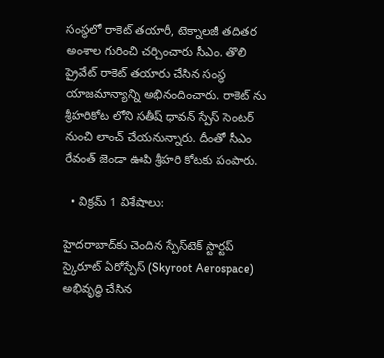సంస్థలో రాకెట్ తయారీ, టెక్నాలజీ తదితర అంశాల గురించి చర్చించారు సీఎం. తొలి ప్రైవేట్ రాకెట్ తయారు చేసిన సంస్థ యాజమాన్యాన్ని అభినందించారు. రాకెట్ ను శ్రీహరికోట లోని సతీష్ ధావన్ స్పేస్ సెంటర్ నుంచి లాంచ్ చేయనున్నారు. దీంతో సీఎం రేవంత్ జెండా ఊపి శ్రీహరి కోటకు పంపారు.

  • విక్రమ్ 1 విశేషాలు:

హైదరాబాద్‌కు చెందిన స్పేస్‌టెక్ స్టార్టప్ స్కైరూట్ ఏరోస్పేస్ (Skyroot Aerospace) అభివృద్ధి చేసిన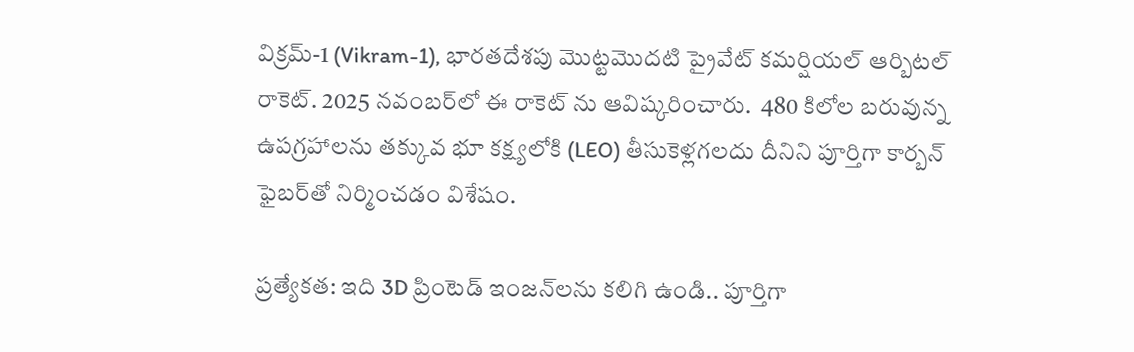విక్రమ్-1 (Vikram-1), భారతదేశపు మొట్టమొదటి ప్రైవేట్ కమర్షియల్ ఆర్బిటల్ రాకెట్. 2025 నవంబర్‌లో ఈ రాకెట్ ను ఆవిష్కరించారు.  480 కిలోల బరువున్న ఉపగ్రహాలను తక్కువ భూ కక్ష్యలోకి (LEO) తీసుకెళ్లగలదు దీనిని పూర్తిగా కార్బన్ ఫైబర్‌తో నిర్మించడం విశేషం.

ప్రత్యేకత: ఇది 3D ప్రింటెడ్ ఇంజన్‌లను కలిగి ఉండి.. పూర్తిగా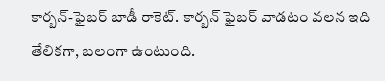కార్బన్-ఫైబర్ బాడీ రాకెట్. కార్బన్ ఫైబర్ వాడటం వలన ఇది తేలికగా, బలంగా ఉంటుంది.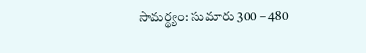సామర్థ్యం: సుమారు 300 – 480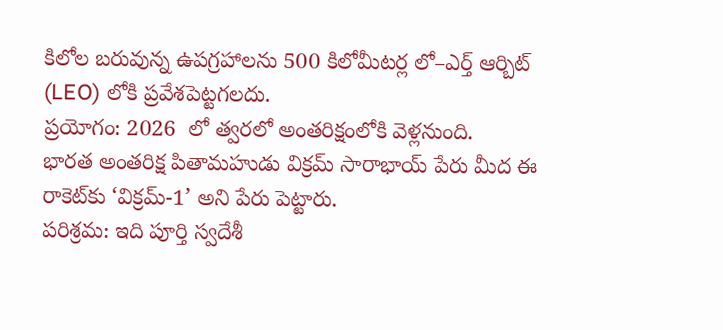కిలోల బరువున్న ఉపగ్రహాలను 500 కిలోమీటర్ల లో–ఎర్త్ ఆర్బిట్ (LEO) లోకి ప్రవేశపెట్టగలదు.
ప్రయోగం: 2026  లో త్వరలో అంతరిక్షంలోకి వెళ్లనుంది.
భారత అంతరిక్ష పితామహుడు విక్రమ్ సారాభాయ్ పేరు మీద ఈ రాకెట్‌కు ‘విక్రమ్-1’ అని పేరు పెట్టారు.
పరిశ్రమ: ఇది పూర్తి స్వదేశీ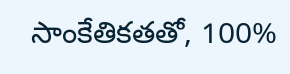సాంకేతికతతో, 100%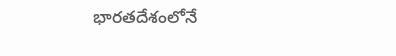భారతదేశంలోనే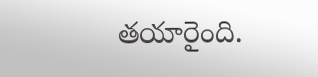తయారైంది.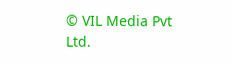© VIL Media Pvt Ltd.